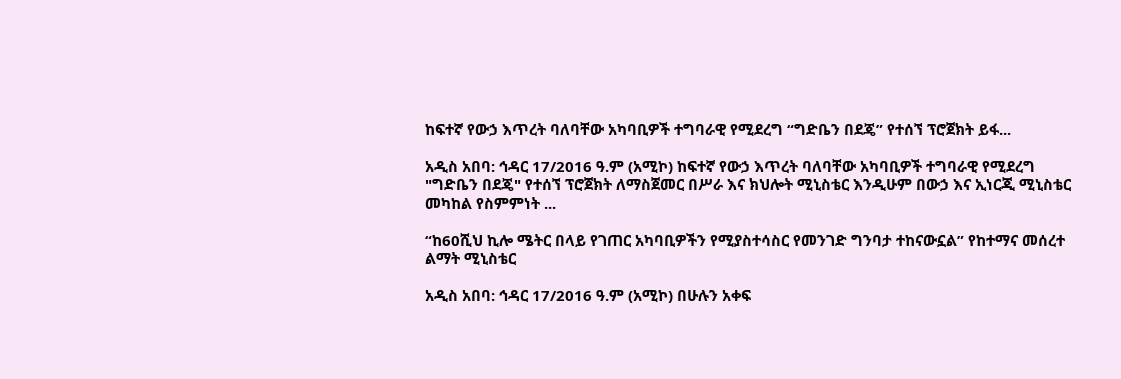ከፍተኛ የውኃ እጥረት ባለባቸው አካባቢዎች ተግባራዊ የሚደረግ “ግድቤን በደጄ” የተሰኘ ፕሮጀክት ይፋ...

አዲስ አበባ: ኅዳር 17/2016 ዓ.ም (አሚኮ) ከፍተኛ የውኃ እጥረት ባለባቸው አካባቢዎች ተግባራዊ የሚደረግ "ግድቤን በደጄ" የተሰኘ ፕሮጀክት ለማስጀመር በሥራ እና ክህሎት ሚኒስቴር እንዲሁም በውኃ እና ኢነርጂ ሚኒስቴር መካከል የስምምነት ...

“ከ60ሺህ ኪሎ ሜትር በላይ የገጠር አካባቢዎችን የሚያስተሳስር የመንገድ ግንባታ ተከናውኗል” የከተማና መሰረተ ልማት ሚኒስቴር

አዲስ አበባ: ኅዳር 17/2016 ዓ.ም (አሚኮ) በሁሉን አቀፍ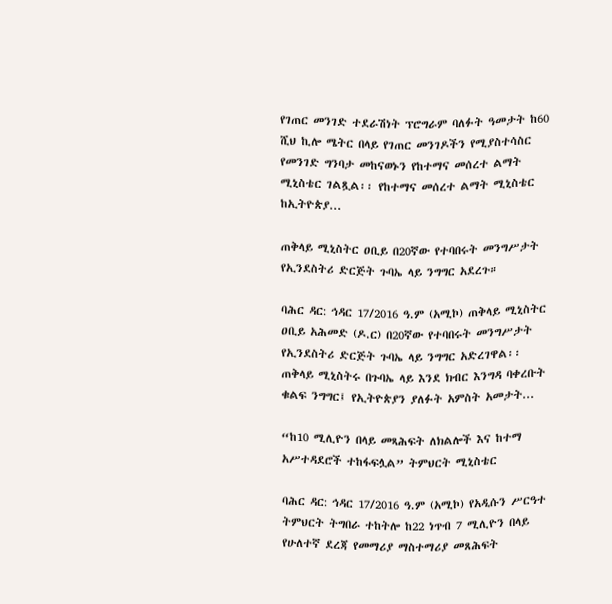የገጠር መንገድ ተደራሽነት ፕሮግራም ባለፉት ዓመታት ከ60 ሺህ ኪሎ ሜትር በላይ የገጠር መንገዶችን የሚያስተሳስር የመንገድ ግንባታ መከናወኑን የከተማና መሰረተ ልማት ሚኒስቴር ገልጿል፡፡ የከተማና መሰረተ ልማት ሚኒስቴር ከኢትዮጵያ...

ጠቅላይ ሚኒስትር ዐቢይ በ20ኛው የተባበሩት መንግሥታት የኢንደስትሪ ድርጅት ጉባኤ ላይ ንግግር አደረጉ።

ባሕር ዳር: ኅዳር 17/2016 ዓ.ም (አሚኮ) ጠቅላይ ሚኒስትር ዐቢይ አሕመድ (ዶ.ር) በ20ኛው የተባበሩት መንግሥታት የኢንደስትሪ ድርጅት ጉባኤ ላይ ንግግር አድረገዋል፡፡ ጠቅላይ ሚኒስትሩ በጉባኤ ላይ እንደ ክብር እንግዳ ባቀረቡት ቁልፍ ንግግር፤ የኢትዮጵያን ያለፉት አምስት አመታት...

“ከ10 ሚሊዮን በላይ መጻሕፍት ለክልሎች እና ከተማ አሥተዳደሮች ተከፋፍሏል” ትምህርት ሚኒስቴር

ባሕር ዳር: ኅዳር 17/2016 ዓ.ም (አሚኮ) የአዲሱን ሥርዓተ ትምህርት ትግበራ ተከትሎ ከ22 ነጥብ 7 ሚሊዮን በላይ የሁለተኛ ደረጃ የመማሪያ ማስተማሪያ መጸሕፍት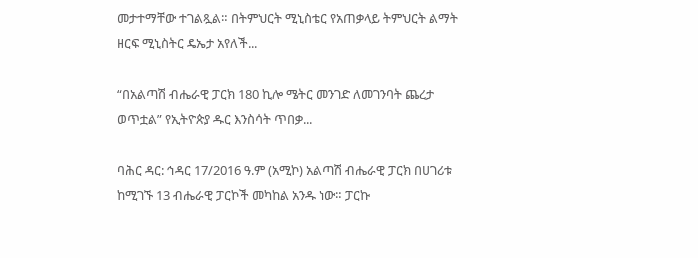መታተማቸው ተገልጿል። በትምህርት ሚኒስቴር የአጠቃላይ ትምህርት ልማት ዘርፍ ሚኒስትር ዴኤታ አየለች...

“በአልጣሽ ብሔራዊ ፓርክ 180 ኪሎ ሜትር መንገድ ለመገንባት ጨረታ ወጥቷል” የኢትዮጵያ ዱር እንስሳት ጥበቃ...

ባሕር ዳር: ኅዳር 17/2016 ዓ.ም (አሚኮ) አልጣሽ ብሔራዊ ፓርክ በሀገሪቱ ከሚገኙ 13 ብሔራዊ ፓርኮች መካከል አንዱ ነው። ፓርኩ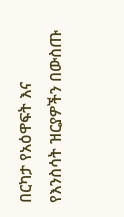በርካታ የአዕዋፍት እና የእንስሳት ዝርያዎችን በውስጡ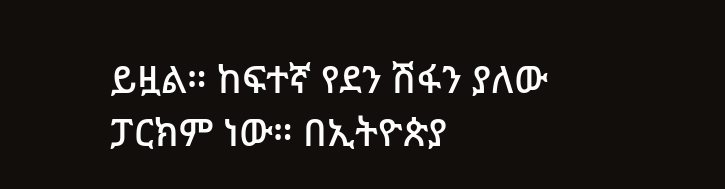ይዟል። ከፍተኛ የደን ሽፋን ያለው ፓርክም ነው። በኢትዮጵያ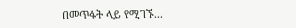በመጥፋት ላይ የሚገኙ...